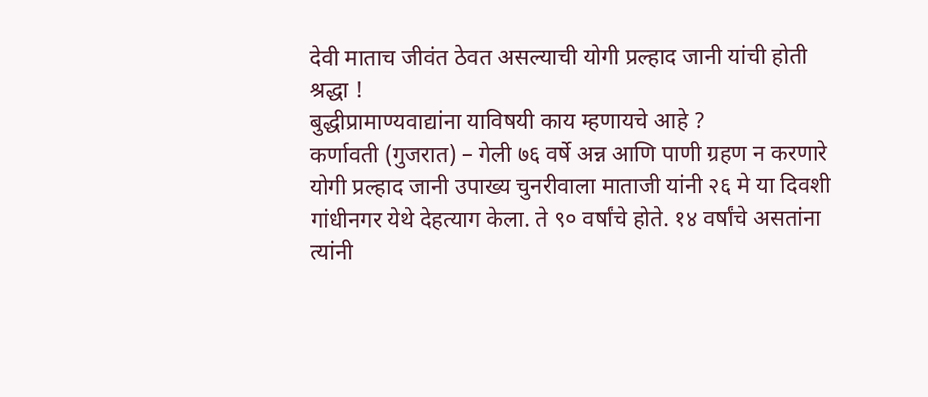देवी माताच जीवंत ठेवत असल्याची योगी प्रल्हाद जानी यांची होती श्रद्धा !
बुद्धीप्रामाण्यवाद्यांना याविषयी काय म्हणायचे आहे ?
कर्णावती (गुजरात) – गेली ७६ वर्षे अन्न आणि पाणी ग्रहण न करणारे योगी प्रल्हाद जानी उपाख्य चुनरीवाला माताजी यांनी २६ मे या दिवशी गांधीनगर येथे देहत्याग केला. ते ९० वर्षांचे होते. १४ वर्षांचे असतांना त्यांनी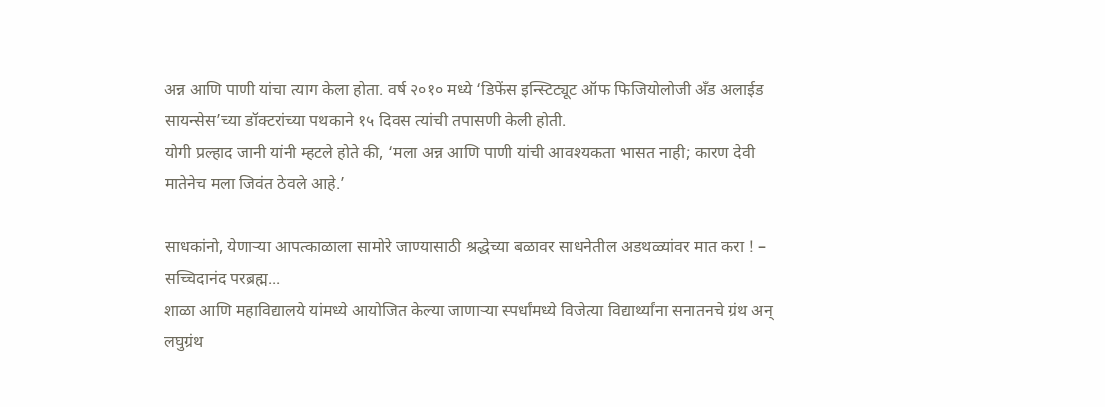अन्न आणि पाणी यांचा त्याग केला होता. वर्ष २०१० मध्ये ‘डिफेंस इन्स्टिट्यूट ऑफ फिजियोलोजी अँड अलाईड सायन्सेस’च्या डॉक्टरांच्या पथकाने १५ दिवस त्यांची तपासणी केली होती.
योगी प्रल्हाद जानी यांनी म्हटले होते की, ‘मला अन्न आणि पाणी यांची आवश्यकता भासत नाही; कारण देवी मातेनेच मला जिवंत ठेवले आहे.’

साधकांनो, येणाऱ्या आपत्काळाला सामोरे जाण्यासाठी श्रद्धेच्या बळावर साधनेतील अडथळ्यांवर मात करा ! – सच्चिदानंद परब्रह्म...
शाळा आणि महाविद्यालये यांमध्ये आयोजित केल्या जाणाऱ्या स्पर्धांमध्ये विजेत्या विद्यार्थ्यांना सनातनचे ग्रंथ अन् लघुग्रंथ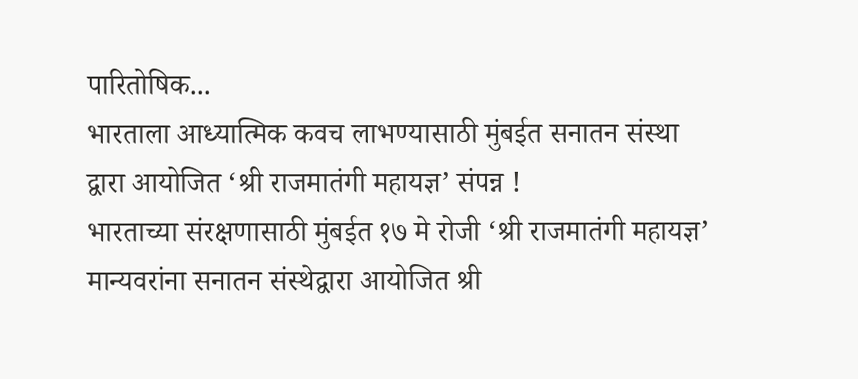पारितोषिक...
भारताला आध्यात्मिक कवच लाभण्यासाठी मुंबईत सनातन संस्था द्वारा आयोजित ‘श्री राजमातंगी महायज्ञ’ संपन्न !
भारताच्या संरक्षणासाठी मुंबईत १७ मे रोजी ‘श्री राजमातंगी महायज्ञ’
मान्यवरांना सनातन संस्थेद्वारा आयोजित श्री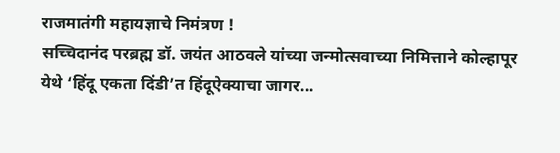राजमातंगी महायज्ञाचे निमंत्रण !
सच्चिदानंद परब्रह्म डॉ. जयंत आठवले यांच्या जन्मोत्सवाच्या निमित्ताने कोल्हापूर येथे ‘हिंदू एकता दिंडी’त हिंदूऐक्याचा जागर...